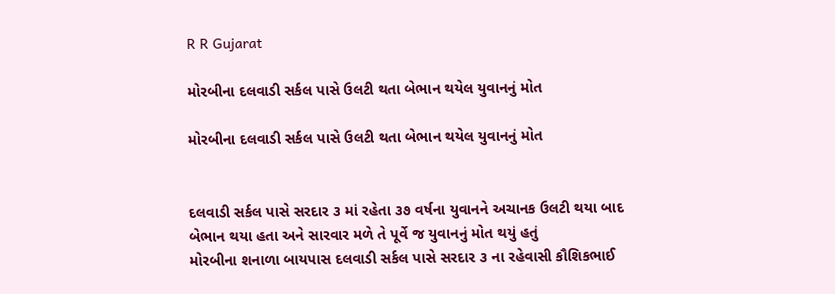R R Gujarat

મોરબીના દલવાડી સર્કલ પાસે ઉલટી થતા બેભાન થયેલ યુવાનનું મોત

મોરબીના દલવાડી સર્કલ પાસે ઉલટી થતા બેભાન થયેલ યુવાનનું મોત


દલવાડી સર્કલ પાસે સરદાર ૩ માં રહેતા ૩૭ વર્ષના યુવાનને અચાનક ઉલટી થયા બાદ બેભાન થયા હતા અને સારવાર મળે તે પૂર્વે જ યુવાનનું મોત થયું હતું
મોરબીના શનાળા બાયપાસ દલવાડી સર્કલ પાસે સરદાર ૩ ના રહેવાસી કૌશિકભાઈ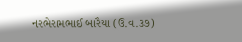નરભેરામભાઈ બારૈયા (ઉ.વ.૩૭)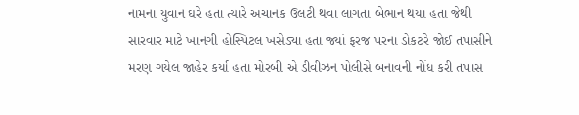નામના યુવાન ઘરે હતા ત્યારે અચાનક ઉલટી થવા લાગતા બેભાન થયા હતા જેથી સારવાર માટે ખાનગી હોસ્પિટલ ખસેડ્યા હતા જ્યાં ફરજ પરના ડોકટરે જોઈ તપાસીને મરણ ગયેલ જાહેર કર્યા હતા મોરબી એ ડીવીઝન પોલીસે બનાવની નોંધ કરી તપાસ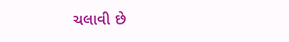ચલાવી છે